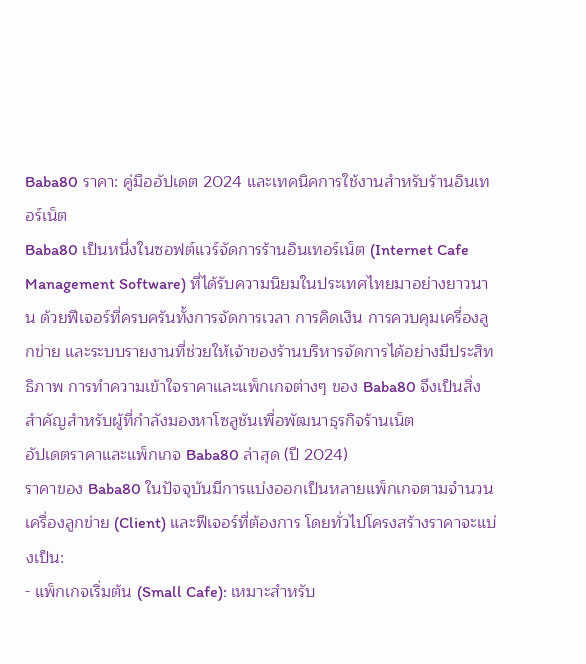Baba80 ราคา: คู่มืออัปเดต 2024 และเทคนิคการใช้งานสำหรับร้านอินเทอร์เน็ต
Baba80 เป็นหนึ่งในซอฟต์แวร์จัดการร้านอินเทอร์เน็ต (Internet Cafe Management Software) ที่ได้รับความนิยมในประเทศไทยมาอย่างยาวนาน ด้วยฟีเจอร์ที่ครบครันทั้งการจัดการเวลา การคิดเงิน การควบคุมเครื่องลูกข่าย และระบบรายงานที่ช่วยให้เจ้าของร้านบริหารจัดการได้อย่างมีประสิทธิภาพ การทำความเข้าใจราคาและแพ็กเกจต่างๆ ของ Baba80 จึงเป็นสิ่งสำคัญสำหรับผู้ที่กำลังมองหาโซลูชันเพื่อพัฒนาธุรกิจร้านเน็ต
อัปเดตราคาและแพ็กเกจ Baba80 ล่าสุด (ปี 2024)
ราคาของ Baba80 ในปัจจุบันมีการแบ่งออกเป็นหลายแพ็กเกจตามจำนวนเครื่องลูกข่าย (Client) และฟีเจอร์ที่ต้องการ โดยทั่วไปโครงสร้างราคาจะแบ่งเป็น:
- แพ็กเกจเริ่มต้น (Small Cafe): เหมาะสำหรับ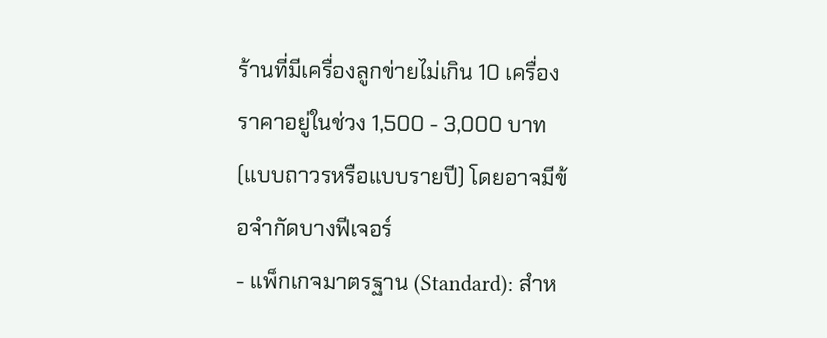ร้านที่มีเครื่องลูกข่ายไม่เกิน 10 เครื่อง ราคาอยู่ในช่วง 1,500 - 3,000 บาท (แบบถาวรหรือแบบรายปี) โดยอาจมีข้อจำกัดบางฟีเจอร์
- แพ็กเกจมาตรฐาน (Standard): สำห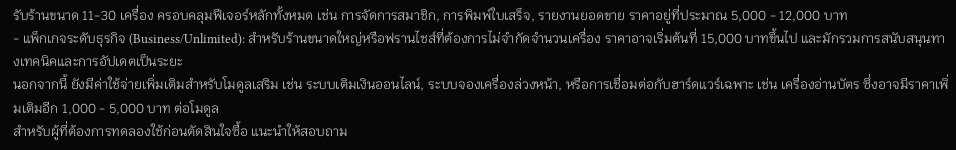รับร้านขนาด 11-30 เครื่อง ครอบคลุมฟีเจอร์หลักทั้งหมด เช่น การจัดการสมาชิก, การพิมพ์ใบเสร็จ, รายงานยอดขาย ราคาอยู่ที่ประมาณ 5,000 - 12,000 บาท
- แพ็กเกจระดับธุรกิจ (Business/Unlimited): สำหรับร้านขนาดใหญ่หรือฟรานไชส์ที่ต้องการไม่จำกัดจำนวนเครื่อง ราคาอาจเริ่มต้นที่ 15,000 บาทขึ้นไป และมักรวมการสนับสนุนทางเทคนิคและการอัปเดตเป็นระยะ
นอกจากนี้ ยังมีค่าใช้จ่ายเพิ่มเติมสำหรับโมดูลเสริม เช่น ระบบเติมเงินออนไลน์, ระบบจองเครื่องล่วงหน้า, หรือการเชื่อมต่อกับฮาร์ดแวร์เฉพาะ เช่น เครื่องอ่านบัตร ซึ่งอาจมีราคาเพิ่มเติมอีก 1,000 - 5,000 บาท ต่อโมดูล
สำหรับผู้ที่ต้องการทดลองใช้ก่อนตัดสินใจซื้อ แนะนำให้สอบถาม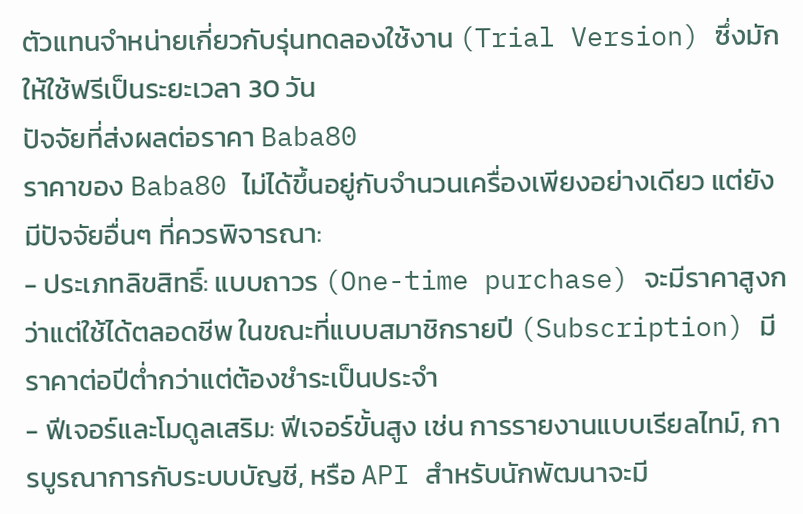ตัวแทนจำหน่ายเกี่ยวกับรุ่นทดลองใช้งาน (Trial Version) ซึ่งมักให้ใช้ฟรีเป็นระยะเวลา 30 วัน
ปัจจัยที่ส่งผลต่อราคา Baba80
ราคาของ Baba80 ไม่ได้ขึ้นอยู่กับจำนวนเครื่องเพียงอย่างเดียว แต่ยังมีปัจจัยอื่นๆ ที่ควรพิจารณา:
- ประเภทลิขสิทธิ์: แบบถาวร (One-time purchase) จะมีราคาสูงกว่าแต่ใช้ได้ตลอดชีพ ในขณะที่แบบสมาชิกรายปี (Subscription) มีราคาต่อปีต่ำกว่าแต่ต้องชำระเป็นประจำ
- ฟีเจอร์และโมดูลเสริม: ฟีเจอร์ขั้นสูง เช่น การรายงานแบบเรียลไทม์, การบูรณาการกับระบบบัญชี, หรือ API สำหรับนักพัฒนาจะมี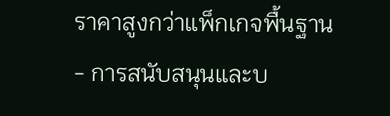ราคาสูงกว่าแพ็กเกจพื้นฐาน
- การสนับสนุนและบ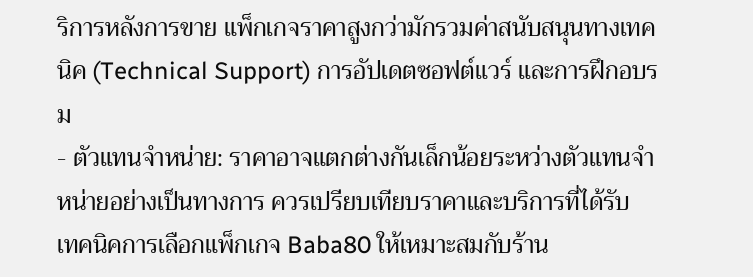ริการหลังการขาย แพ็กเกจราคาสูงกว่ามักรวมค่าสนับสนุนทางเทคนิค (Technical Support) การอัปเดตซอฟต์แวร์ และการฝึกอบรม
- ตัวแทนจำหน่าย: ราคาอาจแตกต่างกันเล็กน้อยระหว่างตัวแทนจำหน่ายอย่างเป็นทางการ ควรเปรียบเทียบราคาและบริการที่ได้รับ
เทคนิคการเลือกแพ็กเกจ Baba80 ให้เหมาะสมกับร้าน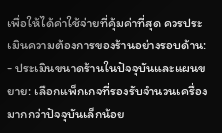เพื่อให้ได้ค่าใช้จ่ายที่คุ้มค่าที่สุด ควรประเมินความต้องการของร้านอย่างรอบด้าน:
- ประเมินขนาดร้านในปัจจุบันและแผนขยาย: เลือกแพ็กเกจที่รองรับจำนวนเครื่องมากกว่าปัจจุบันเล็กน้อย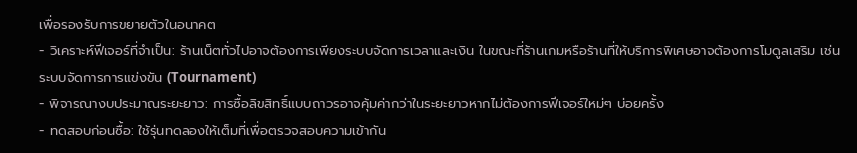เพื่อรองรับการขยายตัวในอนาคต
- วิเคราะห์ฟีเจอร์ที่จำเป็น: ร้านเน็ตทั่วไปอาจต้องการเพียงระบบจัดการเวลาและเงิน ในขณะที่ร้านเกมหรือร้านที่ให้บริการพิเศษอาจต้องการโมดูลเสริม เช่น ระบบจัดการการแข่งขัน (Tournament)
- พิจารณางบประมาณระยะยาว: การซื้อลิขสิทธิ์แบบถาวรอาจคุ้มค่ากว่าในระยะยาวหากไม่ต้องการฟีเจอร์ใหม่ๆ บ่อยครั้ง
- ทดสอบก่อนซื้อ: ใช้รุ่นทดลองให้เต็มที่เพื่อตรวจสอบความเข้ากัน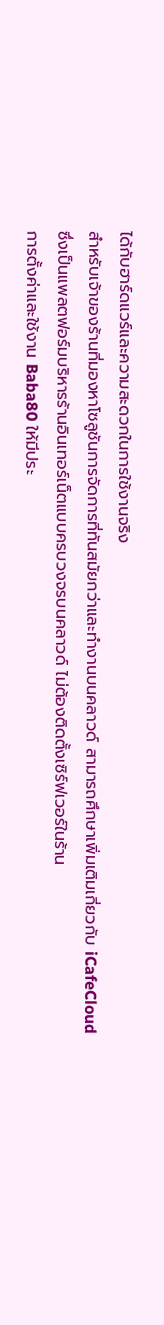ได้กับฮาร์ดแวร์และความสะดวกในการใช้งานจริง
สำหรับเจ้าของร้านที่มองหาโซลูชันการจัดการที่ทันสมัยกว่าและทำงานบนคลาวด์ สามารถศึกษาเพิ่มเติมเกี่ยวกับ iCafeCloud ซึ่งเป็นแพลตฟอร์มบริหารร้านอินเทอร์เน็ตแบบครบวงจรบนคลาวด์ ไม่ต้องติดตั้งเซิร์ฟเวอร์ในร้าน
การตั้งค่าและใช้งาน Baba80 ให้มีประ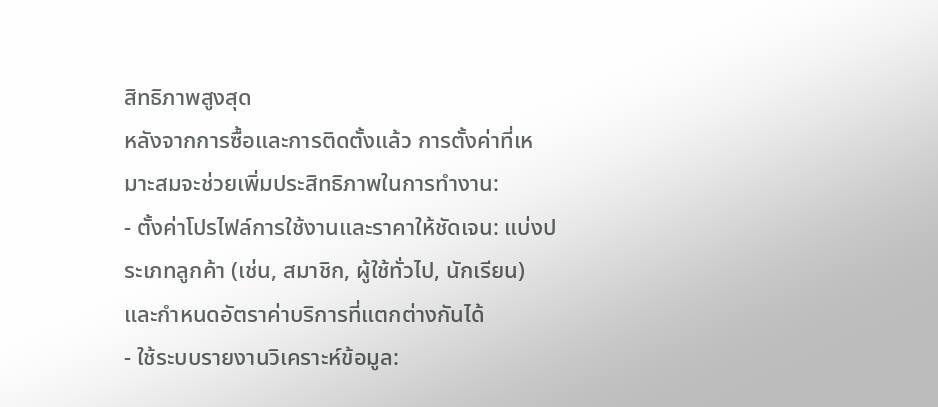สิทธิภาพสูงสุด
หลังจากการซื้อและการติดตั้งแล้ว การตั้งค่าที่เหมาะสมจะช่วยเพิ่มประสิทธิภาพในการทำงาน:
- ตั้งค่าโปรไฟล์การใช้งานและราคาให้ชัดเจน: แบ่งประเภทลูกค้า (เช่น, สมาชิก, ผู้ใช้ทั่วไป, นักเรียน) และกำหนดอัตราค่าบริการที่แตกต่างกันได้
- ใช้ระบบรายงานวิเคราะห์ข้อมูล: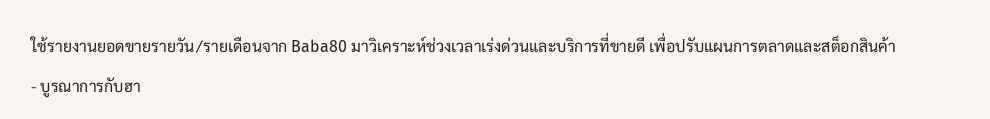ใช้รายงานยอดขายรายวัน/รายเดือนจาก Baba80 มาวิเคราะห์ช่วงเวลาเร่งด่วนและบริการที่ขายดี เพื่อปรับแผนการตลาดและสต็อกสินค้า
- บูรณาการกับฮา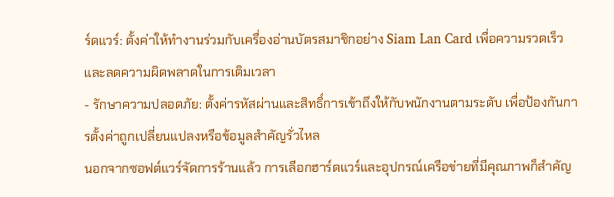ร์ดแวร์: ตั้งค่าให้ทำงานร่วมกับเครื่องอ่านบัตรสมาชิกอย่าง Siam Lan Card เพื่อความรวดเร็วและลดความผิดพลาดในการเติมเวลา
- รักษาความปลอดภัย: ตั้งค่ารหัสผ่านและสิทธิ์การเข้าถึงให้กับพนักงานตามระดับ เพื่อป้องกันการตั้งค่าถูกเปลี่ยนแปลงหรือข้อมูลสำคัญรั่วไหล
นอกจากซอฟต์แวร์จัดการร้านแล้ว การเลือกฮาร์ดแวร์และอุปกรณ์เครือข่ายที่มีคุณภาพก็สำคัญ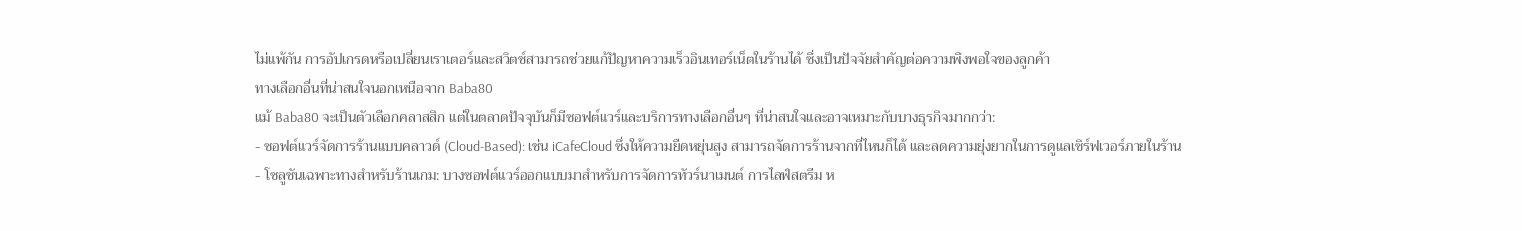ไม่แพ้กัน การอัปเกรดหรือเปลี่ยนเราเตอร์และสวิตช์สามารถช่วยแก้ปัญหาความเร็วอินเทอร์เน็ตในร้านได้ ซึ่งเป็นปัจจัยสำคัญต่อความพึงพอใจของลูกค้า
ทางเลือกอื่นที่น่าสนใจนอกเหนือจาก Baba80
แม้ Baba80 จะเป็นตัวเลือกคลาสสิก แต่ในตลาดปัจจุบันก็มีซอฟต์แวร์และบริการทางเลือกอื่นๆ ที่น่าสนใจและอาจเหมาะกับบางธุรกิจมากกว่า:
- ซอฟต์แวร์จัดการร้านแบบคลาวด์ (Cloud-Based): เช่น iCafeCloud ซึ่งให้ความยืดหยุ่นสูง สามารถจัดการร้านจากที่ไหนก็ได้ และลดความยุ่งยากในการดูแลเซิร์ฟเวอร์ภายในร้าน
- โซลูชันเฉพาะทางสำหรับร้านเกม: บางซอฟต์แวร์ออกแบบมาสำหรับการจัดการทัวร์นาเมนต์ การไลฟ์สตรีม ห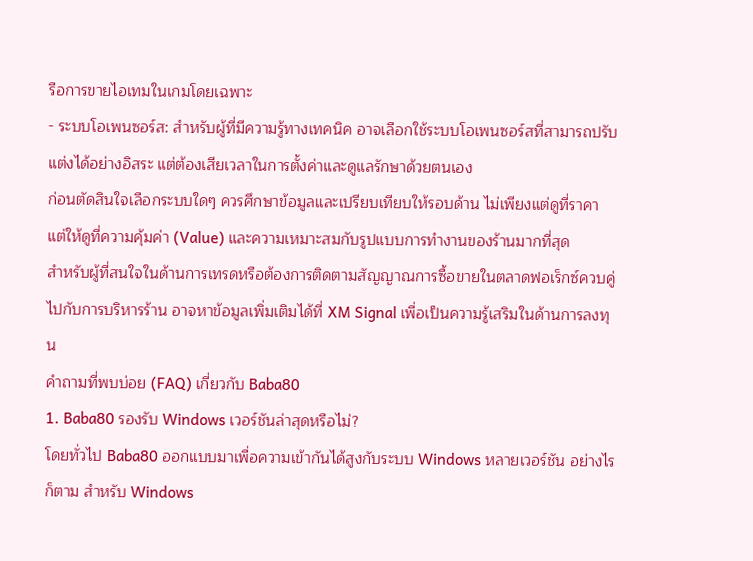รือการขายไอเทมในเกมโดยเฉพาะ
- ระบบโอเพนซอร์ส: สำหรับผู้ที่มีความรู้ทางเทคนิค อาจเลือกใช้ระบบโอเพนซอร์สที่สามารถปรับแต่งได้อย่างอิสระ แต่ต้องเสียเวลาในการตั้งค่าและดูแลรักษาด้วยตนเอง
ก่อนตัดสินใจเลือกระบบใดๆ ควรศึกษาข้อมูลและเปรียบเทียบให้รอบด้าน ไม่เพียงแต่ดูที่ราคา แต่ให้ดูที่ความคุ้มค่า (Value) และความเหมาะสมกับรูปแบบการทำงานของร้านมากที่สุด
สำหรับผู้ที่สนใจในด้านการเทรดหรือต้องการติดตามสัญญาณการซื้อขายในตลาดฟอเร็กซ์ควบคู่ไปกับการบริหารร้าน อาจหาข้อมูลเพิ่มเติมได้ที่ XM Signal เพื่อเป็นความรู้เสริมในด้านการลงทุน
คำถามที่พบบ่อย (FAQ) เกี่ยวกับ Baba80
1. Baba80 รองรับ Windows เวอร์ชันล่าสุดหรือไม่?
โดยทั่วไป Baba80 ออกแบบมาเพื่อความเข้ากันได้สูงกับระบบ Windows หลายเวอร์ชัน อย่างไรก็ตาม สำหรับ Windows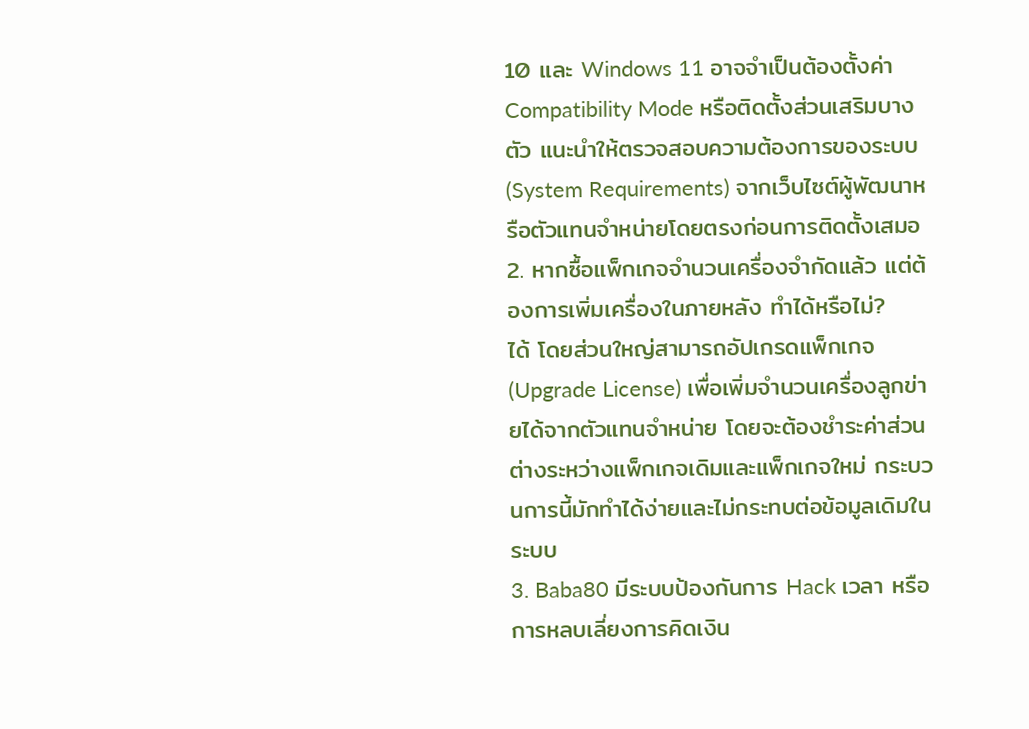10 และ Windows 11 อาจจำเป็นต้องตั้งค่า Compatibility Mode หรือติดตั้งส่วนเสริมบางตัว แนะนำให้ตรวจสอบความต้องการของระบบ (System Requirements) จากเว็บไซต์ผู้พัฒนาหรือตัวแทนจำหน่ายโดยตรงก่อนการติดตั้งเสมอ
2. หากซื้อแพ็กเกจจำนวนเครื่องจำกัดแล้ว แต่ต้องการเพิ่มเครื่องในภายหลัง ทำได้หรือไม่?
ได้ โดยส่วนใหญ่สามารถอัปเกรดแพ็กเกจ (Upgrade License) เพื่อเพิ่มจำนวนเครื่องลูกข่ายได้จากตัวแทนจำหน่าย โดยจะต้องชำระค่าส่วนต่างระหว่างแพ็กเกจเดิมและแพ็กเกจใหม่ กระบวนการนี้มักทำได้ง่ายและไม่กระทบต่อข้อมูลเดิมในระบบ
3. Baba80 มีระบบป้องกันการ Hack เวลา หรือการหลบเลี่ยงการคิดเงิน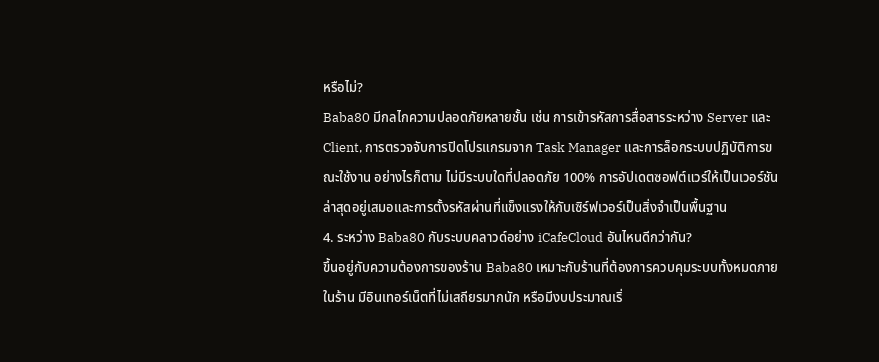หรือไม่?
Baba80 มีกลไกความปลอดภัยหลายชั้น เช่น การเข้ารหัสการสื่อสารระหว่าง Server และ Client, การตรวจจับการปิดโปรแกรมจาก Task Manager และการล็อกระบบปฏิบัติการขณะใช้งาน อย่างไรก็ตาม ไม่มีระบบใดที่ปลอดภัย 100% การอัปเดตซอฟต์แวร์ให้เป็นเวอร์ชันล่าสุดอยู่เสมอและการตั้งรหัสผ่านที่แข็งแรงให้กับเซิร์ฟเวอร์เป็นสิ่งจำเป็นพื้นฐาน
4. ระหว่าง Baba80 กับระบบคลาวด์อย่าง iCafeCloud อันไหนดีกว่ากัน?
ขึ้นอยู่กับความต้องการของร้าน Baba80 เหมาะกับร้านที่ต้องการควบคุมระบบทั้งหมดภายในร้าน มีอินเทอร์เน็ตที่ไม่เสถียรมากนัก หรือมีงบประมาณเริ่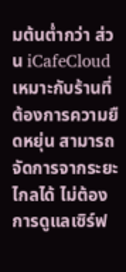มต้นต่ำกว่า ส่วน iCafeCloud เหมาะกับร้านที่ต้องการความยืดหยุ่น สามารถจัดการจากระยะไกลได้ ไม่ต้องการดูแลเซิร์ฟ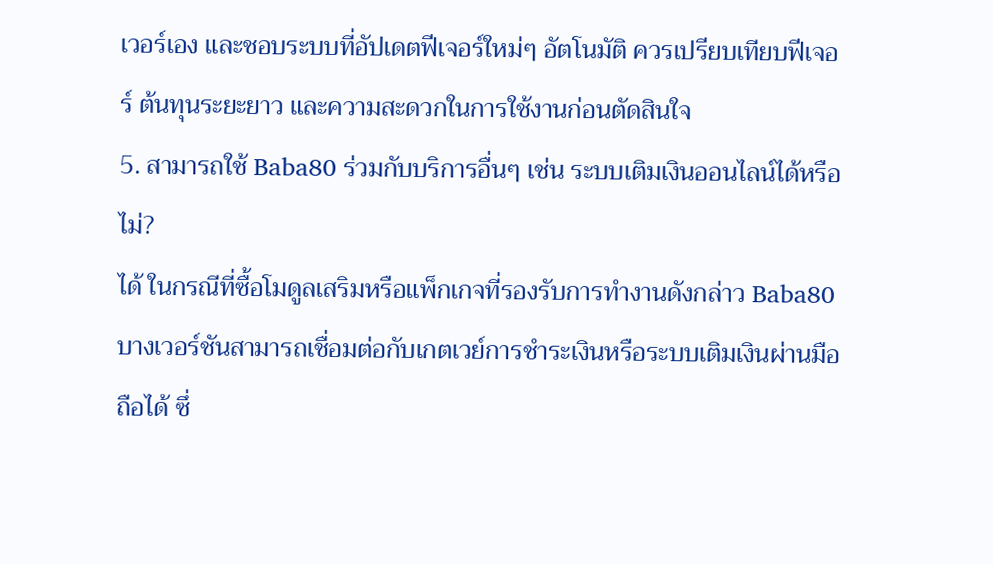เวอร์เอง และชอบระบบที่อัปเดตฟีเจอร์ใหม่ๆ อัตโนมัติ ควรเปรียบเทียบฟีเจอร์ ต้นทุนระยะยาว และความสะดวกในการใช้งานก่อนตัดสินใจ
5. สามารถใช้ Baba80 ร่วมกับบริการอื่นๆ เช่น ระบบเติมเงินออนไลน์ได้หรือไม่?
ได้ ในกรณีที่ซื้อโมดูลเสริมหรือแพ็กเกจที่รองรับการทำงานดังกล่าว Baba80 บางเวอร์ชันสามารถเชื่อมต่อกับเกตเวย์การชำระเงินหรือระบบเติมเงินผ่านมือถือได้ ซึ่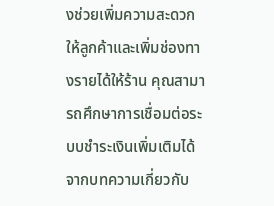งช่วยเพิ่มความสะดวกให้ลูกค้าและเพิ่มช่องทางรายได้ให้ร้าน คุณสามารถศึกษาการเชื่อมต่อระบบชำระเงินเพิ่มเติมได้จากบทความเกี่ยวกับ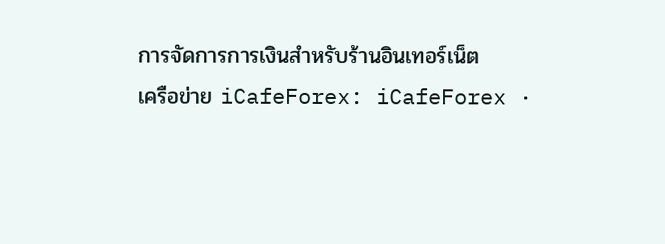การจัดการการเงินสำหรับร้านอินเทอร์เน็ต
เครือข่าย iCafeForex: iCafeForex ·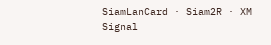SiamLanCard · Siam2R · XM Signal